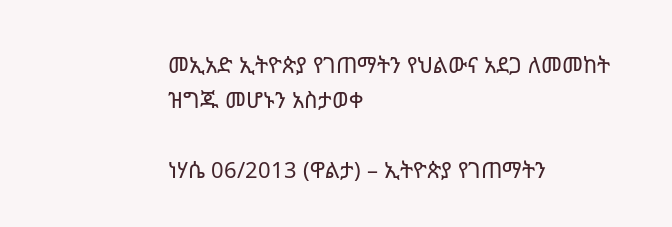መኢአድ ኢትዮጵያ የገጠማትን የህልውና አደጋ ለመመከት ዝግጁ መሆኑን አስታወቀ

ነሃሴ 06/2013 (ዋልታ) – ኢትዮጵያ የገጠማትን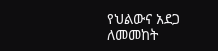የህልውና አደጋ ለመመከት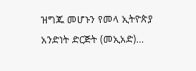ዝግጁ መሆኑን የመላ ኢትዮጵያ አንድነት ድርጅት (መኢአድ)…